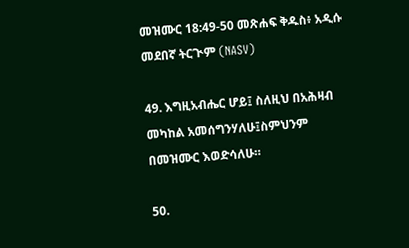መዝሙር 18:49-50 መጽሐፍ ቅዱስ፥ አዲሱ መደበኛ ትርጒም (NASV)

49. እግዚአብሔር ሆይ፤ ስለዚህ በአሕዛብ መካከል አመሰግንሃለሁ፤ስምህንም በመዝሙር እወድሳለሁ።

50.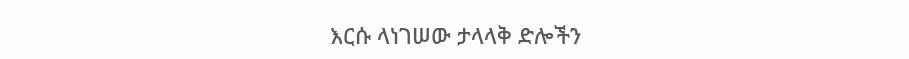እርሱ ላነገሠው ታላላቅ ድሎችን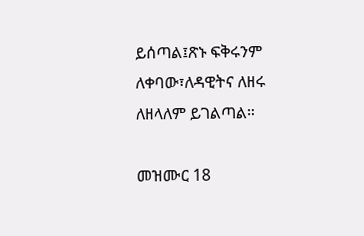ይሰጣል፤ጽኑ ፍቅሩንም ለቀባው፣ለዳዊትና ለዘሩ ለዘላለም ይገልጣል።

መዝሙር 18